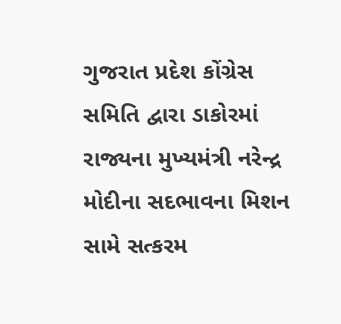ગુજરાત પ્રદેશ કોંગ્રેસ સમિતિ દ્વારા ડાકોરમાં રાજ્યના મુખ્યમંત્રી નરેન્દ્ર મોદીના સદભાવના મિશન સામે સત્કરમ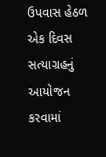ઉપવાસ હેઠળ એક દિવસ સત્યાગ્રહનું આયોજન કરવામાં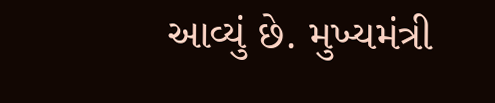આવ્યું છે. મુખ્યમંત્રી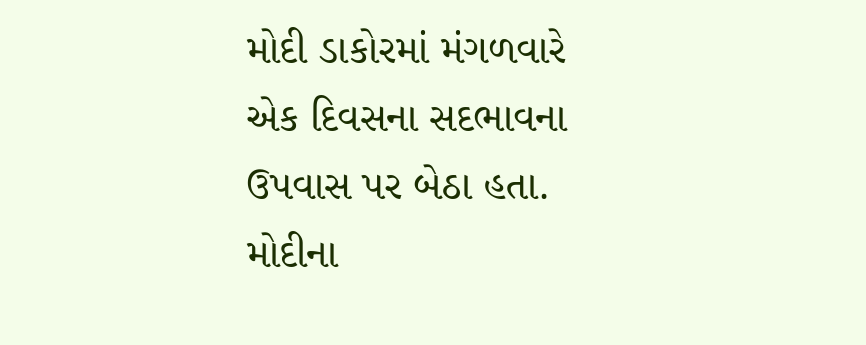મોદી ડાકોરમાં મંગળવારે એક દિવસના સદભાવના ઉપવાસ પર બેઠા હતા. મોદીના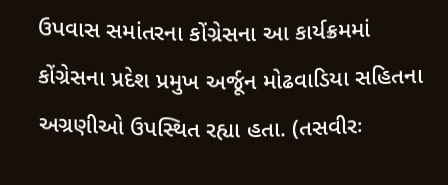ઉપવાસ સમાંતરના કોંગ્રેસના આ કાર્યક્રમમાં કોંગ્રેસના પ્રદેશ પ્રમુખ અર્જૂન મોઢવાડિયા સહિતના અગ્રણીઓ ઉપસ્થિત રહ્યા હતા. (તસવીરઃ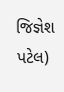જિજ્ઞેશ પટેલ)